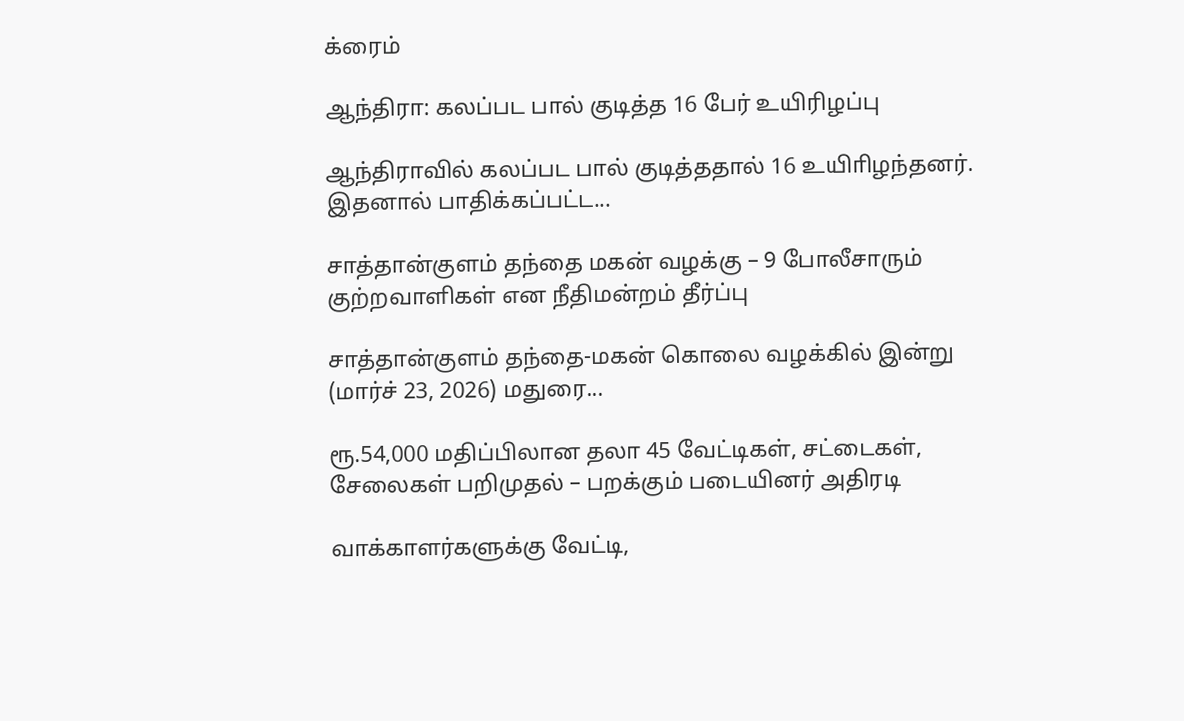க்ரைம்

ஆந்திரா: கலப்பட பால் குடித்த 16 பேர் உயிரிழப்பு

ஆந்திராவில் கலப்பட பால் குடித்ததால் 16 உயிாிழந்தனர். இதனால் பாதிக்கப்பட்ட...

சாத்தான்குளம் தந்தை மகன் வழக்கு – 9 போலீசாரும் குற்றவாளிகள் என நீதிமன்றம் தீர்ப்பு

சாத்தான்குளம் தந்தை-மகன் கொலை வழக்கில் இன்று (மார்ச் 23, 2026) மதுரை...

ரூ.54,000 மதிப்பிலான தலா 45 வேட்டிகள், சட்டைகள், சேலைகள் பறிமுதல் – பறக்கும் படையினர் அதிரடி

வாக்காளர்களுக்கு வேட்டி,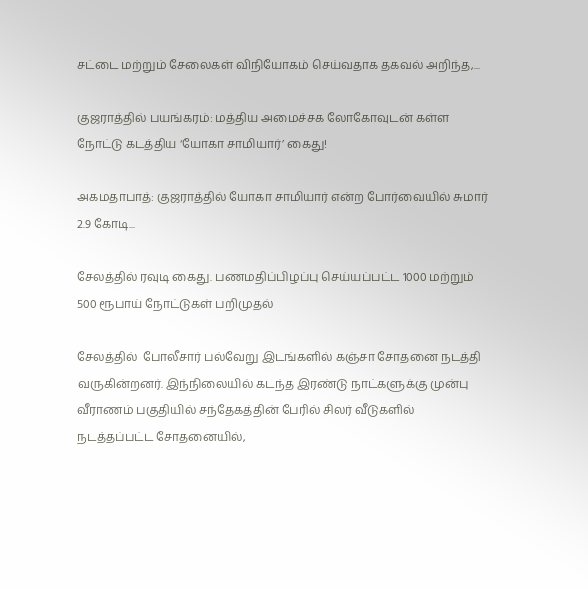சட்டை மற்றும் சேலைகள் விநியோகம் செய்வதாக தகவல் அறிந்த,...

குஜராத்தில் பயங்கரம்: மத்திய அமைச்சக லோகோவுடன் கள்ள நோட்டு கடத்திய ‘யோகா சாமியார்’ கைது!

அகமதாபாத்: குஜராத்தில் யோகா சாமியார் என்ற போர்வையில் சுமார் 2.9 கோடி...

சேலத்தில் ரவுடி கைது. பணமதிப்பிழப்பு செய்யப்பட்ட 1000 மற்றும் 500 ரூபாய் நோட்டுகள் பறிமுதல்

சேலத்தில்  போலீசார் பல்வேறு இடங்களில் கஞ்சா சோதனை நடத்தி வருகின்றனர். இந்நிலையில் கடந்த இரண்டு நாட்களுக்கு முன்பு வீராணம் பகுதியில் சந்தேகத்தின் பேரில் சிலர் வீடுகளில்  நடத்தப்பட்ட சோதனையில்,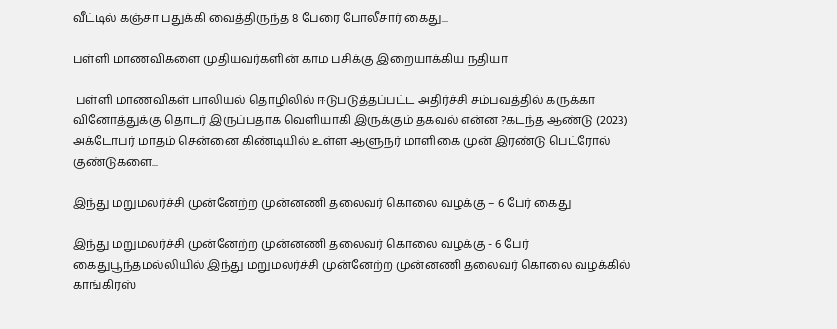வீட்டில் கஞ்சா பதுக்கி வைத்திருந்த 8 பேரை போலீசார் கைது...

பள்ளி மாணவிகளை முதியவர்களின் காம பசிக்கு இறையாக்கிய நதியா

 பள்ளி மாணவிகள் பாலியல் தொழிலில் ஈடுபடுத்தப்பட்ட அதிர்ச்சி சம்பவத்தில் கருக்கா வினோத்துக்கு தொடர் இருப்பதாக வெளியாகி இருக்கும் தகவல் என்ன ?கடந்த ஆண்டு (2023) அக்டோபர் மாதம் சென்னை கிண்டியில் உள்ள ஆளுநர் மாளிகை முன் இரண்டு பெட்ரோல் குண்டுகளை...

இந்து மறுமலர்ச்சி முன்னேற்ற முன்னணி தலைவர் கொலை வழக்கு – 6 பேர் கைது

இந்து மறுமலர்ச்சி முன்னேற்ற முன்னணி தலைவர் கொலை வழக்கு - 6 பேர் கைதுபூந்தமல்லியில் இந்து மறுமலர்ச்சி முன்னேற்ற முன்னணி தலைவர் கொலை வழக்கில் காங்கிரஸ்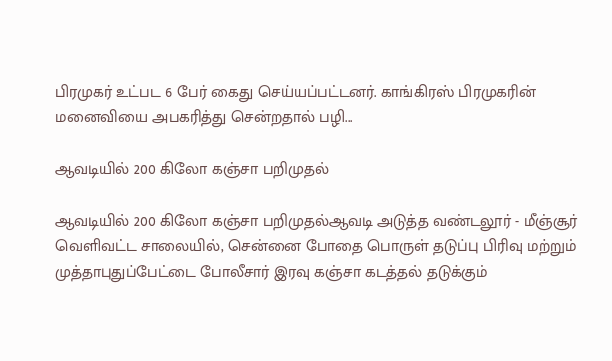பிரமுகர் உட்பட 6 பேர் கைது செய்யப்பட்டனர். காங்கிரஸ் பிரமுகரின் மனைவியை அபகரித்து சென்றதால் பழி...

ஆவடியில் 200 கிலோ கஞ்சா பறிமுதல்

ஆவடியில் 200 கிலோ கஞ்சா பறிமுதல்ஆவடி அடுத்த வண்டலூர் - மீஞ்சூர் வெளிவட்ட சாலையில், சென்னை போதை பொருள் தடுப்பு பிரிவு மற்றும் முத்தாபுதுப்பேட்டை போலீசார் இரவு கஞ்சா கடத்தல் தடுக்கும்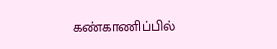கண்காணிப்பில்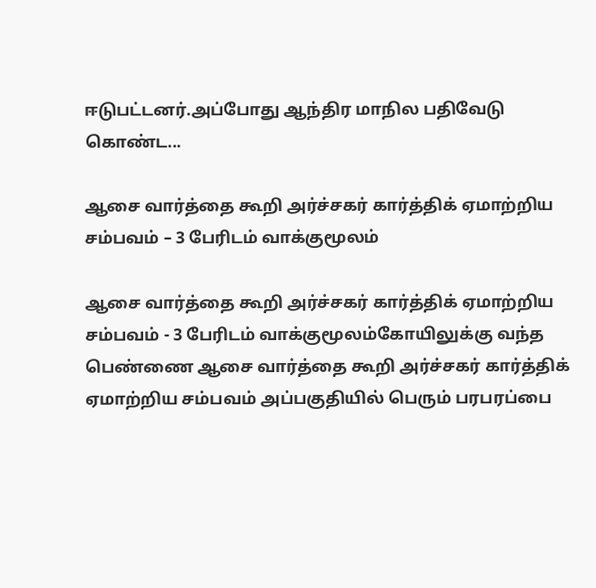ஈடுபட்டனர்.அப்போது ஆந்திர மாநில பதிவேடு கொண்ட...

ஆசை வார்த்தை கூறி அர்ச்சகர் கார்த்திக் ஏமாற்றிய சம்பவம் – 3 பேரிடம் வாக்குமூலம்

ஆசை வார்த்தை கூறி அர்ச்சகர் கார்த்திக் ஏமாற்றிய சம்பவம் - 3 பேரிடம் வாக்குமூலம்கோயிலுக்கு வந்த பெண்ணை ஆசை வார்த்தை கூறி அர்ச்சகர் கார்த்திக் ஏமாற்றிய சம்பவம் அப்பகுதியில் பெரும் பரபரப்பை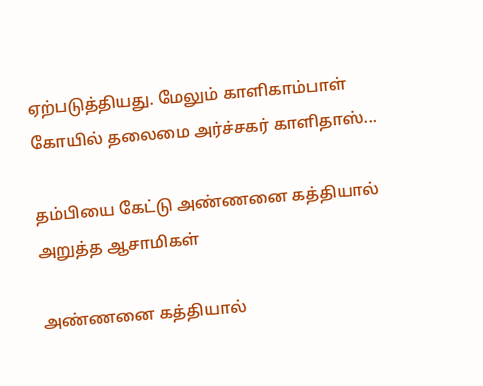ஏற்படுத்தியது. மேலும் காளிகாம்பாள் கோயில் தலைமை அர்ச்சகர் காளிதாஸ்...

தம்பியை கேட்டு அண்ணனை கத்தியால் அறுத்த ஆசாமிகள்

அண்ணனை கத்தியால்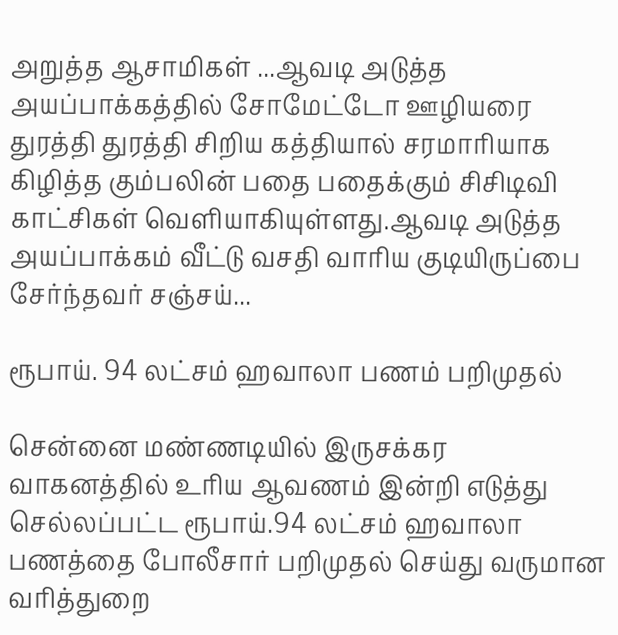அறுத்த ஆசாமிகள் ...ஆவடி அடுத்த அயப்பாக்கத்தில் சோமேட்டோ ஊழியரை துரத்தி துரத்தி சிறிய கத்தியால் சரமாரியாக கிழித்த கும்பலின் பதை பதைக்கும் சிசிடிவி காட்சிகள் வெளியாகியுள்ளது.ஆவடி அடுத்த அயப்பாக்கம் வீட்டு வசதி வாரிய குடியிருப்பை சேர்ந்தவர் சஞ்சய்...

ரூபாய். 94 லட்சம் ஹவாலா பணம் பறிமுதல்

சென்னை மண்ணடியில் இருசக்கர வாகனத்தில் உரிய ஆவணம் இன்றி எடுத்து செல்லப்பட்ட ரூபாய்.94 லட்சம் ஹவாலா பணத்தை போலீசார் பறிமுதல் செய்து வருமான வரித்துறை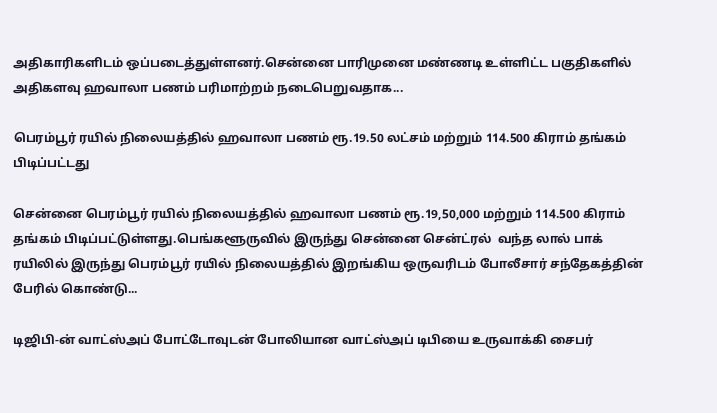அதிகாரிகளிடம் ஒப்படைத்துள்ளனர்.சென்னை பாரிமுனை மண்ணடி உள்ளிட்ட பகுதிகளில் அதிகளவு ஹவாலா பணம் பரிமாற்றம் நடைபெறுவதாக...

பெரம்பூர் ரயில் நிலையத்தில் ஹவாலா பணம் ரூ.19.50 லட்சம் மற்றும் 114.500 கிராம் தங்கம் பிடிப்பட்டது

சென்னை பெரம்பூர் ரயில் நிலையத்தில் ஹவாலா பணம் ரூ.19,50,000 மற்றும் 114.500 கிராம் தங்கம் பிடிப்பட்டுள்ளது.பெங்களூருவில் இருந்து சென்னை சென்ட்ரல்  வந்த லால் பாக் ரயிலில் இருந்து பெரம்பூர் ரயில் நிலையத்தில் இறங்கிய ஒருவரிடம் போலீசார் சந்தேகத்தின் பேரில் கொண்டு...

டிஜிபி-ன் வாட்ஸ்அப் போட்டோவுடன் போலியான வாட்ஸ்அப் டிபியை உருவாக்கி சைபர்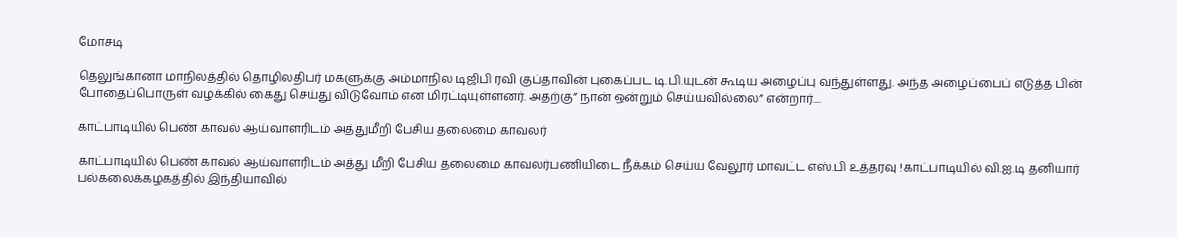மோசடி

தெலுங்கானா மாநிலத்தில் தொழிலதிபர் மகளுக்கு அம்மாநில டிஜிபி ரவி குப்தாவின் புகைப்பட டி.பி.யுடன் கூடிய அழைப்பு வந்துள்ளது. அந்த அழைப்பைப் எடுத்த பின் போதைப்பொருள் வழக்கில் கைது செய்து விடுவோம் என மிரட்டியுள்ளனர். அதற்கு” நான் ஒன்றும் செய்யவில்லை” என்றார்....

காட்பாடியில் பெண் காவல் ஆய்வாளரிடம் அத்துமீறி பேசிய தலைமை காவலர்

காட்பாடியில் பெண் காவல் ஆய்வாளரிடம் அத்து மீறி பேசிய தலைமை காவலர்பணியிடை நீக்கம் செய்ய வேலூர் மாவட்ட எஸ்.பி உத்தரவு !காட்பாடியில் வி.ஐ.டி தனியார் பல்கலைக்கழகத்தில் இந்தியாவில்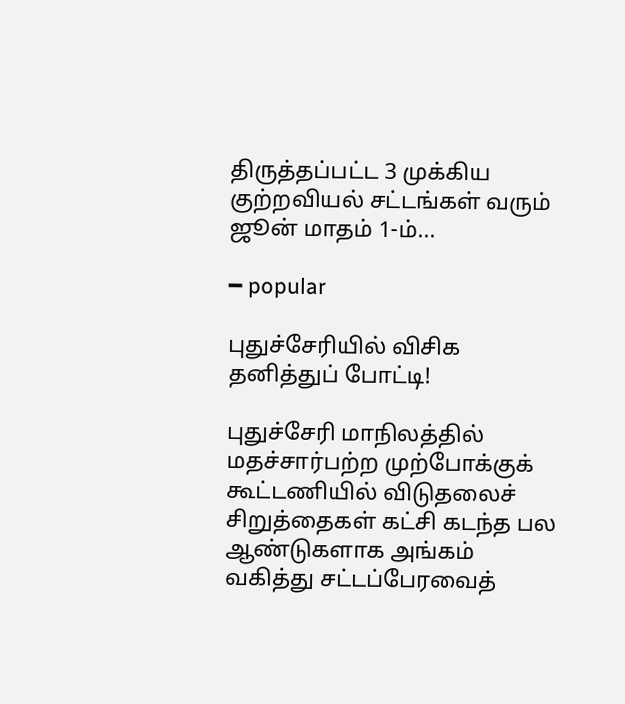திருத்தப்பட்ட 3 முக்கிய குற்றவியல் சட்டங்கள் வரும் ஜூன் மாதம் 1-ம்...

━ popular

புதுச்சேரியில் விசிக தனித்துப் போட்டி!

புதுச்சேரி மாநிலத்தில் மதச்சார்பற்ற முற்போக்குக் கூட்டணியில் விடுதலைச் சிறுத்தைகள் கட்சி கடந்த பல ஆண்டுகளாக அங்கம் வகித்து சட்டப்பேரவைத்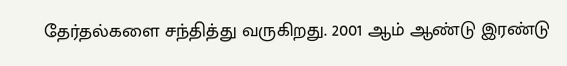தேர்தல்களை சந்தித்து வருகிறது. 2001 ஆம் ஆண்டு இரண்டு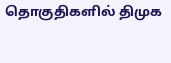தொகுதிகளில் திமுக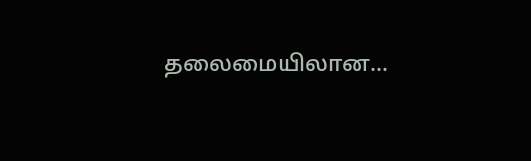தலைமையிலான...